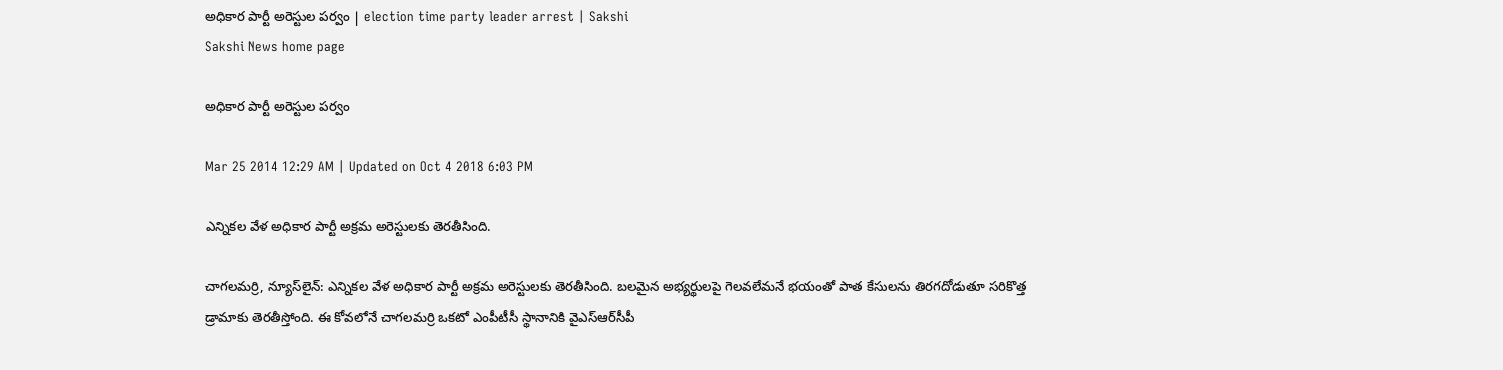అధికార పార్టీ అరెస్టుల పర్వం | election time party leader arrest | Sakshi
Sakshi News home page

అధికార పార్టీ అరెస్టుల పర్వం

Mar 25 2014 12:29 AM | Updated on Oct 4 2018 6:03 PM

ఎన్నికల వేళ అధికార పార్టీ అక్రమ అరెస్టులకు తెరతీసింది.

చాగలమర్రి, న్యూస్‌లైన్: ఎన్నికల వేళ అధికార పార్టీ అక్రమ అరెస్టులకు తెరతీసింది. బలమైన అభ్యర్థులపై గెలవలేమనే భయంతో పాత కేసులను తిరగదోడుతూ సరికొత్త డ్రామాకు తెరతీస్తోంది. ఈ కోవలోనే చాగలమర్రి ఒకటో ఎంపీటీసీ స్థానానికి వైఎస్‌ఆర్‌సీపీ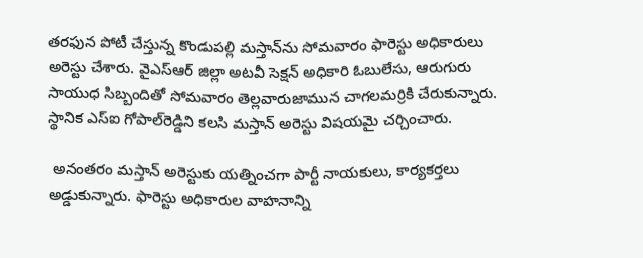తరఫున పోటీ చేస్తున్న కొండుపల్లి మస్తాన్‌ను సోమవారం ఫారెస్టు అధికారులు అరెస్టు చేశారు. వైఎస్‌ఆర్ జిల్లా అటవీ సెక్షన్ అధికారి ఓబులేసు, ఆరుగురు సాయుధ సిబ్బందితో సోమవారం తెల్లవారుజామున చాగలమర్రికి చేరుకున్నారు. స్థానిక ఎస్‌ఐ గోపాల్‌రెడ్డిని కలసి మస్తాన్ అరెస్టు విషయమై చర్చించారు.

 అనంతరం మస్తాన్ అరెస్టుకు యత్నించగా పార్టీ నాయకులు, కార్యకర్తలు అడ్డుకున్నారు. ఫారెస్టు అధికారుల వాహనాన్ని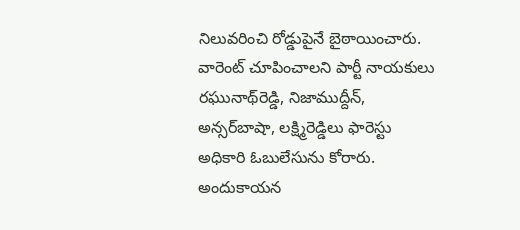నిలువరించి రోడ్డుపైనే బైఠాయించారు. వారెంట్ చూపించాలని పార్టీ నాయకులు రఘునాథ్‌రెడ్డి, నిజాముద్దీన్, అన్సర్‌బాషా, లక్ష్మిరెడ్డిలు ఫారెస్టు అధికారి ఓబులేసును కోరారు. అందుకాయన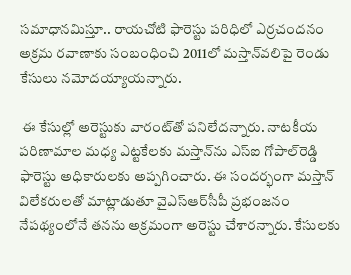సమాధానమిస్తూ.. రాయచోటి ఫారెస్టు పరిధిలో ఎర్రచందనం అక్రమ రవాణాకు సంబంధించి 2011లో మస్తాన్‌వలిపై రెండు కేసులు నమోదయ్యాయన్నారు.

 ఈ కేసుల్లో అరెస్టుకు వారంట్‌తో పనిలేదన్నారు. నాటకీయ పరిణామాల మధ్య ఎట్టకేలకు మస్తాన్‌ను ఎస్‌ఐ గోపాల్‌రెడ్డి ఫారెస్టు అధికారులకు అప్పగించారు. ఈ సందర్భంగా మస్తాన్ విలేకరులతో మాట్లాడుతూ వైఎస్‌ఆర్‌సీపీ ప్రభంజనం నేపథ్యంలోనే తనను అక్రమంగా అరెస్టు చేశారన్నారు. కేసులకు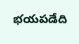భయపడేది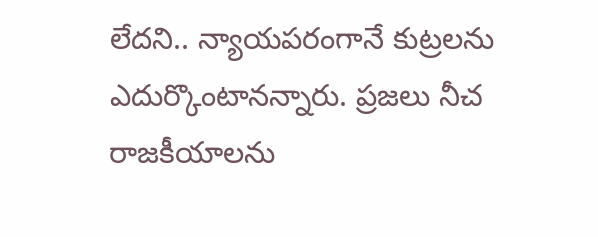లేదని.. న్యాయపరంగానే కుట్రలను ఎదుర్కొంటానన్నారు. ప్రజలు నీచ రాజకీయాలను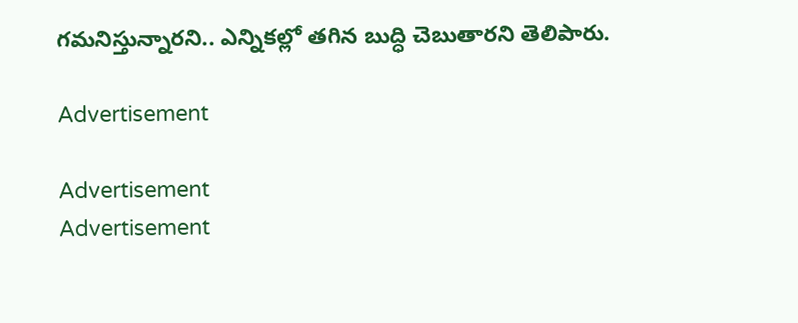గమనిస్తున్నారని.. ఎన్నికల్లో తగిన బుద్ధి చెబుతారని తెలిపారు.

Advertisement

Advertisement
Advertisement